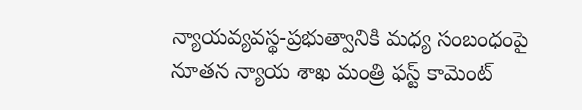న్యాయవ్యవస్థ-ప్రభుత్వానికి మధ్య సంబంధంపై నూతన న్యాయ శాఖ మంత్రి ఫస్ట్ కామెంట్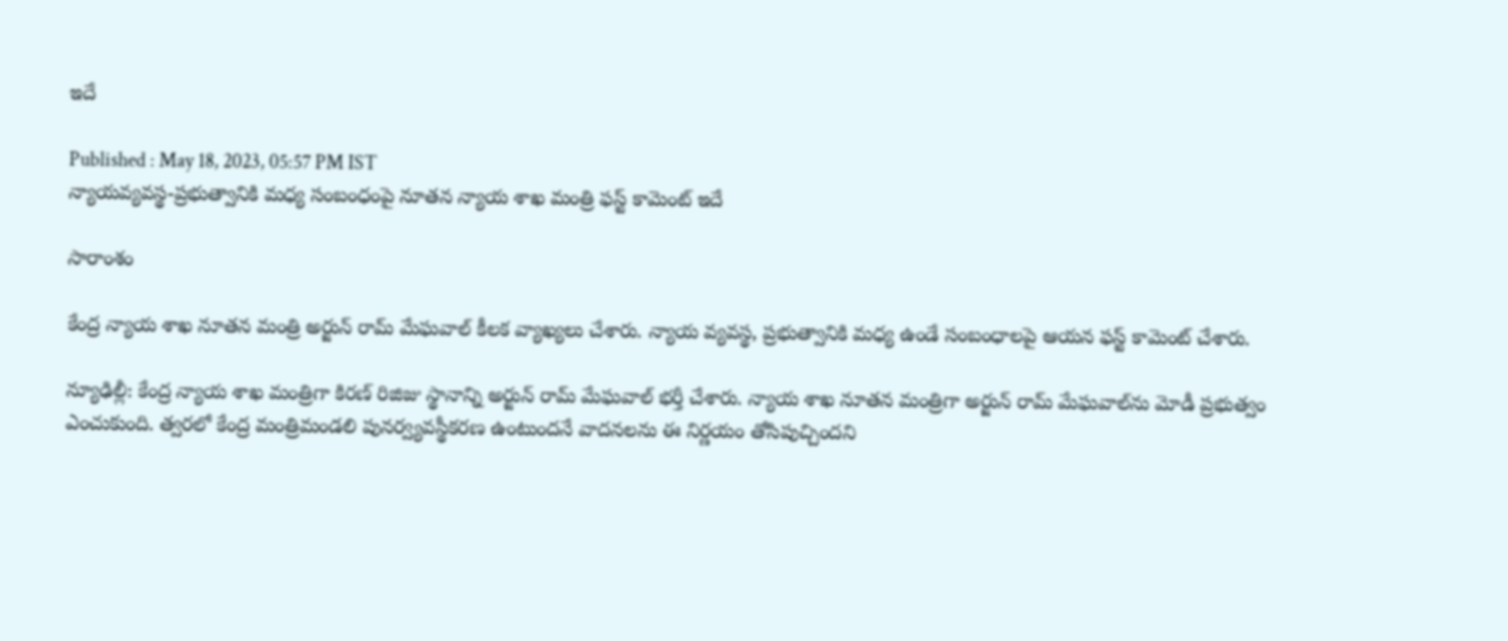ఇదే

Published : May 18, 2023, 05:57 PM IST
న్యాయవ్యవస్థ-ప్రభుత్వానికి మధ్య సంబంధంపై నూతన న్యాయ శాఖ మంత్రి ఫస్ట్ కామెంట్ ఇదే

సారాంశం

కేంద్ర న్యాయ శాఖ నూతన మంత్రి అర్జున్ రామ్ మేఘవాల్ కీలక వ్యాఖ్యలు చేశారు. న్యాయ వ్యవస్థ, ప్రభుత్వానికి మధ్య ఉండే సంబంధాలపై ఆయన ఫస్ట్ కామెంట్ చేశారు.

న్యూఢిల్లీ: కేంద్ర న్యాయ శాఖ మంత్రిగా కిరణ్ రిజిజు స్థానాన్ని అర్జున్ రామ్ మేఘవాల్ భర్తీ చేశారు. న్యాయ శాఖ నూతన మంత్రిగా అర్జున్ రామ్ మేఘవాల్‌ను మోడీ ప్రభుత్వం ఎంచుకుంది. త్వరలో కేంద్ర మంత్రిమండలి పునర్వ్యవస్థీకరణ ఉంటుందనే వాదనలను ఈ నిర్ణయం తోసిపుచ్చిందని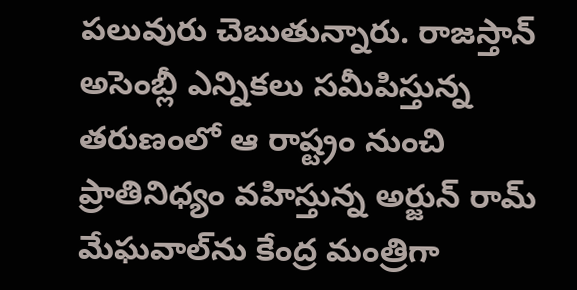పలువురు చెబుతున్నారు. రాజస్తాన్ అసెంబ్లీ ఎన్నికలు సమీపిస్తున్న తరుణంలో ఆ రాష్ట్రం నుంచి ప్రాతినిధ్యం వహిస్తున్న అర్జున్ రామ్ మేఘవాల్‌ను కేంద్ర మంత్రిగా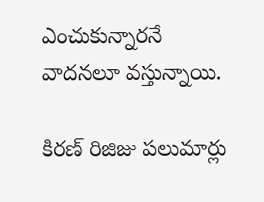ఎంచుకున్నారనే వాదనలూ వస్తున్నాయి.

కిరణ్ రిజిజు పలుమార్లు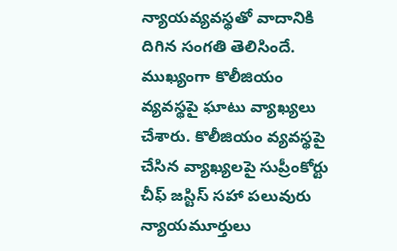న్యాయవ్యవస్థతో వాదానికి దిగిన సంగతి తెలిసిందే. ముఖ్యంగా కొలీజియం వ్యవస్థపై ఘాటు వ్యాఖ్యలు చేశారు. కొలీజియం వ్యవస్థపై చేసిన వ్యాఖ్యలపై సుప్రీంకోర్టు చీఫ్ జస్టిస్ సహా పలువురు న్యాయమూర్తులు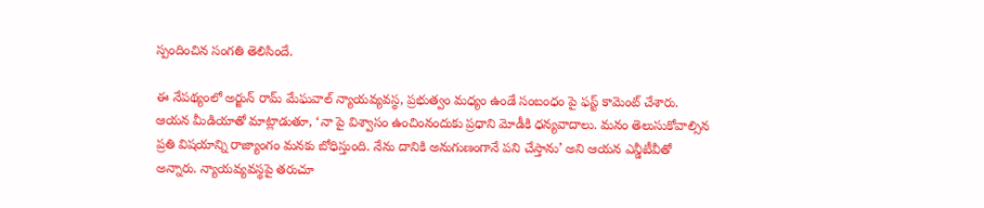స్పందించిన సంగతి తెలిసిందే.

ఈ నేపథ్యంలో అర్జున్ రామ్ మేఘవాల్ న్యాయవ్యవస్థ, ప్రభుత్వం మధ్యం ఉండే సంబంధం పై ఫస్ట్ కామెంట్ చేశారు. ఆయన మీడియాతో మాట్లాడుతూ, ‘నా పై విశ్వాసం ఉంచింనందుకు ప్రధాని మోడీకి ధన్యవాదాలు. మనం తెలుసుకోవాల్సిన ప్రతి విషయాన్ని రాజ్యాంగం మనకు బోధిస్తుంది. నేను దానికి అనుగుణంగానే పని చేస్తాను’ అని ఆయన ఎన్డీటీవీతో అన్నారు. న్యాయవ్యవస్థపై తరుచూ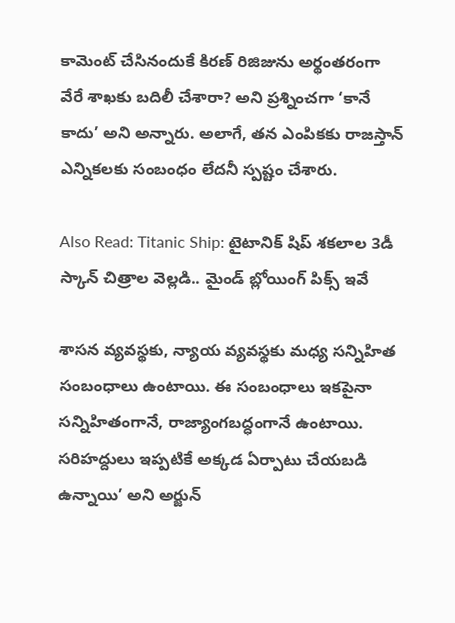కామెంట్ చేసినందుకే కిరణ్ రిజిజును అర్థంతరంగా వేరే శాఖకు బదిలీ చేశారా? అని ప్రశ్నించగా ‘కానే కాదు’ అని అన్నారు. అలాగే, తన ఎంపికకు రాజస్తాన్ ఎన్నికలకు సంబంధం లేదనీ స్పష్టం చేశారు.

Also Read: Titanic Ship: టైటానిక్ షిప్ శకలాల 3డీ స్కాన్ చిత్రాల వెల్లడి.. మైండ్ బ్లోయింగ్ పిక్స్ ఇవే

శాసన వ్యవస్థకు, న్యాయ వ్యవస్థకు మధ్య సన్నిహిత సంబంధాలు ఉంటాయి. ఈ సంబంధాలు ఇకపైనా సన్నిహితంగానే, రాజ్యాంగబద్ధంగానే ఉంటాయి. సరిహద్దులు ఇప్పటికే అక్కడ ఏర్పాటు చేయబడి ఉన్నాయి’ అని అర్జున్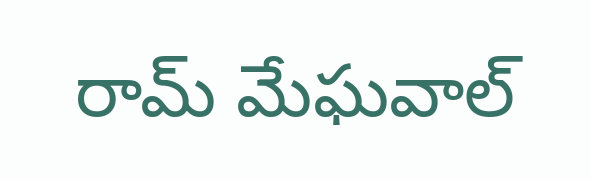రామ్ మేఘవాల్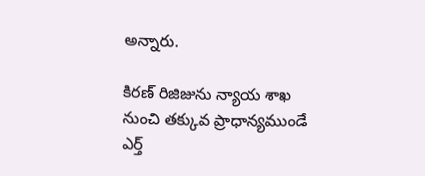అన్నారు.

కిరణ్ రిజిజును న్యాయ శాఖ నుంచి తక్కువ ప్రాధాన్యముండే ఎర్త్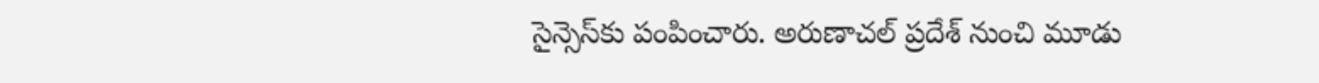సైన్సెస్‌కు పంపించారు. అరుణాచల్ ప్రదేశ్ నుంచి మూడు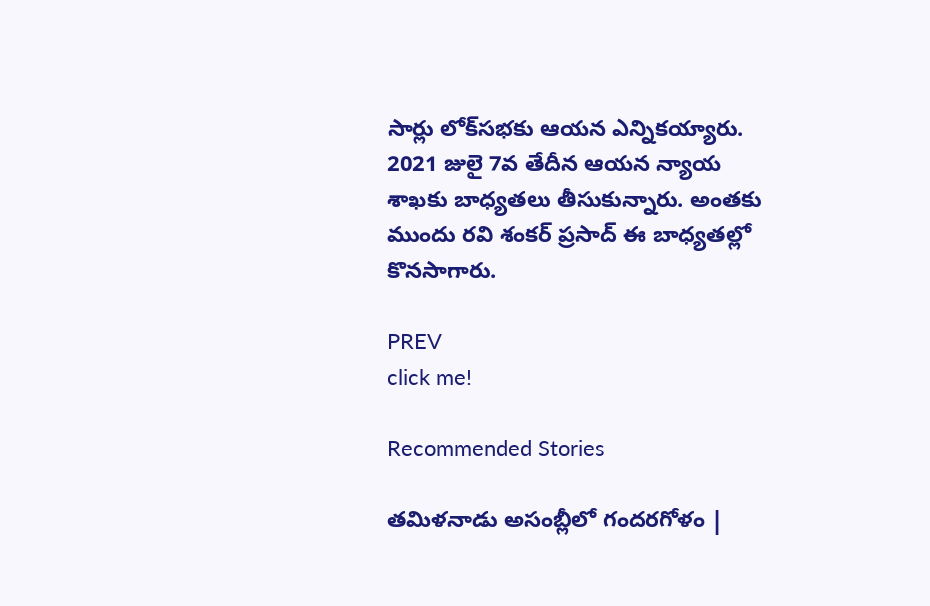సార్లు లోక్‌సభకు ఆయన ఎన్నికయ్యారు. 2021 జులై 7వ తేదీన ఆయన న్యాయ శాఖకు బాధ్యతలు తీసుకున్నారు. అంతకు ముందు రవి శంకర్ ప్రసాద్ ఈ బాధ్యతల్లో కొనసాగారు.

PREV
click me!

Recommended Stories

తమిళనాడు అసంబ్లీలో గందరగోళం |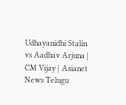Udhayanidhi Stalin vs Aadhav Arjuna | CM Vijay | Asianet News Telugu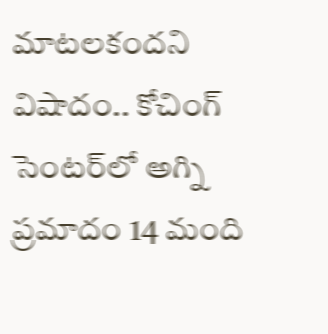మాటలకందని విషాదం.. కోచింగ్ సెంటర్‌లో అగ్ని ప్ర‌మాదం 14 మంది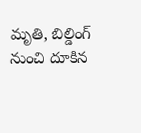మృతి, బిల్డింగ్ నుంచి దూకిన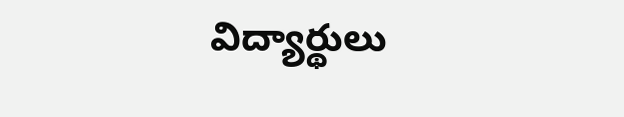విద్యార్థులు